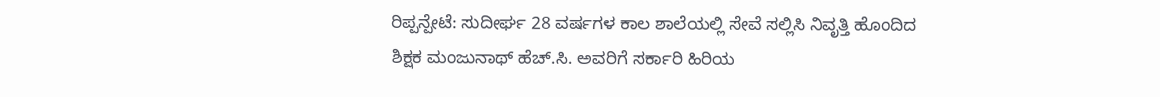ರಿಪ್ಪನ್ಪೇಟೆ: ಸುದೀರ್ಘ 28 ವರ್ಷಗಳ ಕಾಲ ಶಾಲೆಯಲ್ಲಿ ಸೇವೆ ಸಲ್ಲಿಸಿ ನಿವೃತ್ತಿ ಹೊಂದಿದ ಶಿಕ್ಷಕ ಮಂಜುನಾಥ್ ಹೆಚ್.ಸಿ. ಅವರಿಗೆ ಸರ್ಕಾರಿ ಹಿರಿಯ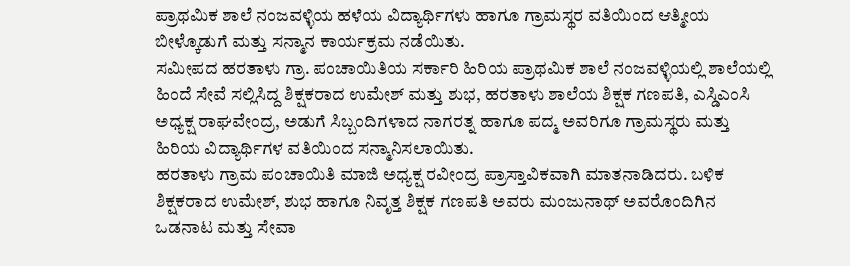ಪ್ರಾಥಮಿಕ ಶಾಲೆ ನಂಜವಳ್ಳಿಯ ಹಳೆಯ ವಿದ್ಯಾರ್ಥಿಗಳು ಹಾಗೂ ಗ್ರಾಮಸ್ಥರ ವತಿಯಿಂದ ಆತ್ಮೀಯ ಬೀಳ್ಕೊಡುಗೆ ಮತ್ತು ಸನ್ಮಾನ ಕಾರ್ಯಕ್ರಮ ನಡೆಯಿತು.
ಸಮೀಪದ ಹರತಾಳು ಗ್ರಾ. ಪಂಚಾಯಿತಿಯ ಸರ್ಕಾರಿ ಹಿರಿಯ ಪ್ರಾಥಮಿಕ ಶಾಲೆ ನಂಜವಳ್ಳಿಯಲ್ಲಿ ಶಾಲೆಯಲ್ಲಿ ಹಿಂದೆ ಸೇವೆ ಸಲ್ಲಿಸಿದ್ದ ಶಿಕ್ಷಕರಾದ ಉಮೇಶ್ ಮತ್ತು ಶುಭ, ಹರತಾಳು ಶಾಲೆಯ ಶಿಕ್ಷಕ ಗಣಪತಿ, ಎಸ್ಡಿಎಂಸಿ ಅಧ್ಯಕ್ಷ ರಾಘವೇಂದ್ರ, ಅಡುಗೆ ಸಿಬ್ಬಂದಿಗಳಾದ ನಾಗರತ್ನ ಹಾಗೂ ಪದ್ಮ ಅವರಿಗೂ ಗ್ರಾಮಸ್ಥರು ಮತ್ತು ಹಿರಿಯ ವಿದ್ಯಾರ್ಥಿಗಳ ವತಿಯಿಂದ ಸನ್ಮಾನಿಸಲಾಯಿತು.
ಹರತಾಳು ಗ್ರಾಮ ಪಂಚಾಯಿತಿ ಮಾಜಿ ಅಧ್ಯಕ್ಷ ರವೀಂದ್ರ ಪ್ರಾಸ್ತಾವಿಕವಾಗಿ ಮಾತನಾಡಿದರು. ಬಳಿಕ ಶಿಕ್ಷಕರಾದ ಉಮೇಶ್, ಶುಭ ಹಾಗೂ ನಿವೃತ್ತ ಶಿಕ್ಷಕ ಗಣಪತಿ ಅವರು ಮಂಜುನಾಥ್ ಅವರೊಂದಿಗಿನ ಒಡನಾಟ ಮತ್ತು ಸೇವಾ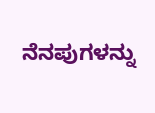ನೆನಪುಗಳನ್ನು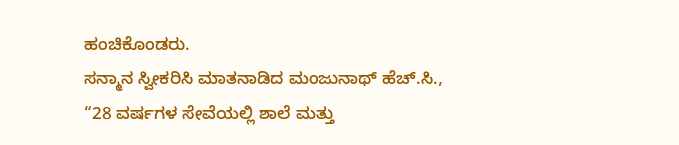ಹಂಚಿಕೊಂಡರು.
ಸನ್ಮಾನ ಸ್ವೀಕರಿಸಿ ಮಾತನಾಡಿದ ಮಂಜುನಾಥ್ ಹೆಚ್.ಸಿ., “28 ವರ್ಷಗಳ ಸೇವೆಯಲ್ಲಿ ಶಾಲೆ ಮತ್ತು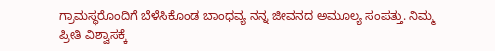ಗ್ರಾಮಸ್ಥರೊಂದಿಗೆ ಬೆಳೆಸಿಕೊಂಡ ಬಾಂಧವ್ಯ ನನ್ನ ಜೀವನದ ಅಮೂಲ್ಯ ಸಂಪತ್ತು. ನಿಮ್ಮ ಪ್ರೀತಿ ವಿಶ್ವಾಸಕ್ಕೆ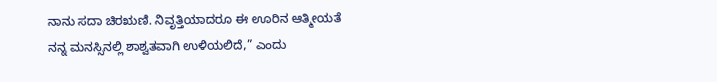ನಾನು ಸದಾ ಚಿರಋಣಿ. ನಿವೃತ್ತಿಯಾದರೂ ಈ ಊರಿನ ಆತ್ಮೀಯತೆ ನನ್ನ ಮನಸ್ಸಿನಲ್ಲಿ ಶಾಶ್ವತವಾಗಿ ಉಳಿಯಲಿದೆ,” ಎಂದು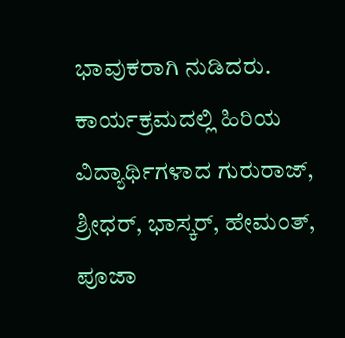ಭಾವುಕರಾಗಿ ನುಡಿದರು.
ಕಾರ್ಯಕ್ರಮದಲ್ಲಿ ಹಿರಿಯ ವಿದ್ಯಾರ್ಥಿಗಳಾದ ಗುರುರಾಜ್, ಶ್ರೀಧರ್, ಭಾಸ್ಕರ್, ಹೇಮಂತ್, ಪೂಜಾ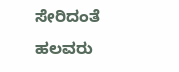ಸೇರಿದಂತೆ ಹಲವರು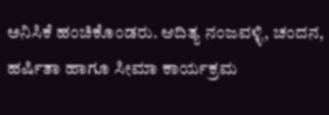ಅನಿಸಿಕೆ ಹಂಚಿಕೊಂಡರು. ಆದಿತ್ಯ ನಂಜವಳ್ಳಿ, ಚಂದನ, ಹರ್ಷಿತಾ ಹಾಗೂ ಸೀಮಾ ಕಾರ್ಯಕ್ರಮ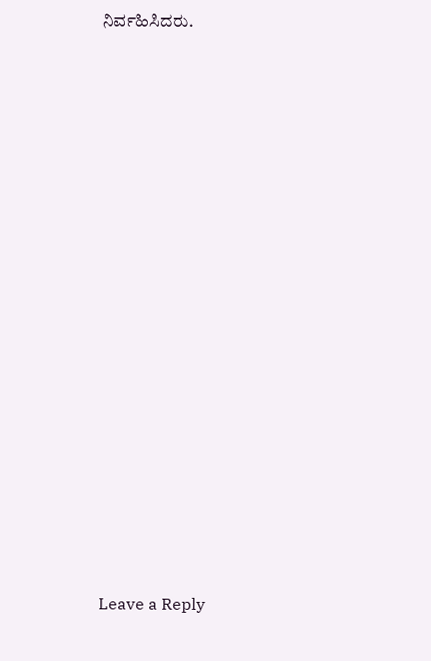ನಿರ್ವಹಿಸಿದರು.

















Leave a Reply